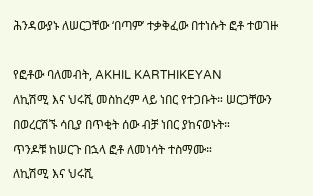ሕንዳውያኑ ለሠርጋቸው ‘በጣም’ ተቃቅፈው በተነሱት ፎቶ ተወገዙ

የፎቶው ባለመብት, AKHIL KARTHIKEYAN
ለኪሽሚ እና ህሩሺ መስከረም ላይ ነበር የተጋቡት። ሠርጋቸውን በወረርሽኙ ሳቢያ በጥቂት ሰው ብቻ ነበር ያከናወኑት።
ጥንዶቹ ከሠርጉ በኋላ ፎቶ ለመነሳት ተስማሙ።
ለኪሽሚ እና ህሩሺ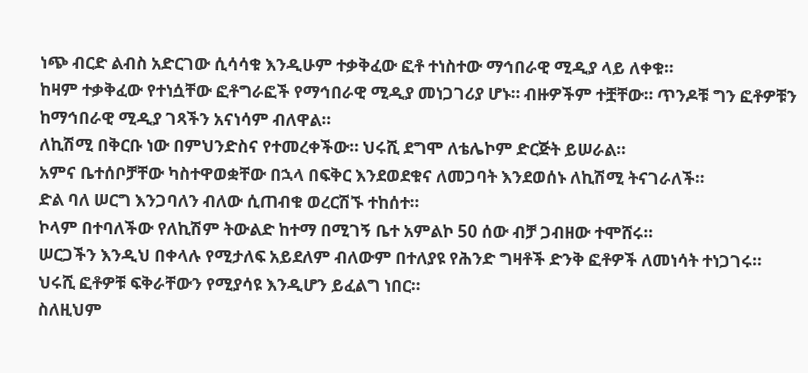ነጭ ብርድ ልብስ አድርገው ሲሳሳቁ እንዲሁም ተቃቅፈው ፎቶ ተነስተው ማኅበራዊ ሚዲያ ላይ ለቀቁ።
ከዛም ተቃቅፈው የተነሷቸው ፎቶግራፎች የማኅበራዊ ሚዲያ መነጋገሪያ ሆኑ። ብዙዎችም ተቿቸው። ጥንዶቹ ግን ፎቶዎቹን ከማኅበራዊ ሚዲያ ገጻችን አናነሳም ብለዋል።
ለኪሽሚ በቅርቡ ነው በምህንድስና የተመረቀችው። ህሩሺ ደግሞ ለቴሌኮም ድርጅት ይሠራል።
አምና ቤተሰቦቻቸው ካስተዋወቋቸው በኋላ በፍቅር እንደወደቁና ለመጋባት እንደወሰኑ ለኪሽሚ ትናገራለች።
ድል ባለ ሠርግ እንጋባለን ብለው ሲጠብቁ ወረርሽኙ ተከሰተ።
ኮላም በተባለችው የለኪሽም ትውልድ ከተማ በሚገኝ ቤተ አምልኮ 50 ሰው ብቻ ጋብዘው ተሞሸሩ።
ሠርጋችን እንዲህ በቀላሉ የሚታለፍ አይደለም ብለውም በተለያዩ የሕንድ ግዛቶች ድንቅ ፎቶዎች ለመነሳት ተነጋገሩ።
ህሩሺ ፎቶዎቹ ፍቅራቸውን የሚያሳዩ እንዲሆን ይፈልግ ነበር።
ስለዚህም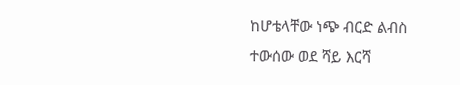ከሆቴላቸው ነጭ ብርድ ልብስ ተውሰው ወደ ሻይ እርሻ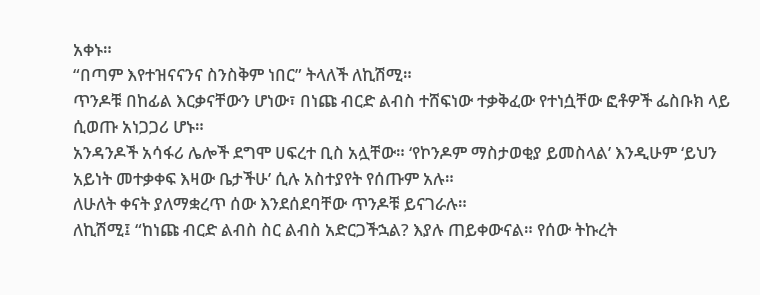አቀኑ።
“በጣም እየተዝናናንና ስንስቅም ነበር” ትላለች ለኪሽሚ።
ጥንዶቹ በከፊል እርቃናቸውን ሆነው፣ በነጩ ብርድ ልብስ ተሸፍነው ተቃቅፈው የተነሷቸው ፎቶዎች ፌስቡክ ላይ ሲወጡ አነጋጋሪ ሆኑ።
አንዳንዶች አሳፋሪ ሌሎች ደግሞ ሀፍረተ ቢስ አሏቸው። ‘የኮንዶም ማስታወቂያ ይመስላል’ እንዲሁም ‘ይህን አይነት መተቃቀፍ እዛው ቤታችሁ’ ሲሉ አስተያየት የሰጡም አሉ።
ለሁለት ቀናት ያለማቋረጥ ሰው እንደሰደባቸው ጥንዶቹ ይናገራሉ።
ለኪሽሚ፤ “ከነጩ ብርድ ልብስ ስር ልብስ አድርጋችኋል? እያሉ ጠይቀውናል። የሰው ትኩረት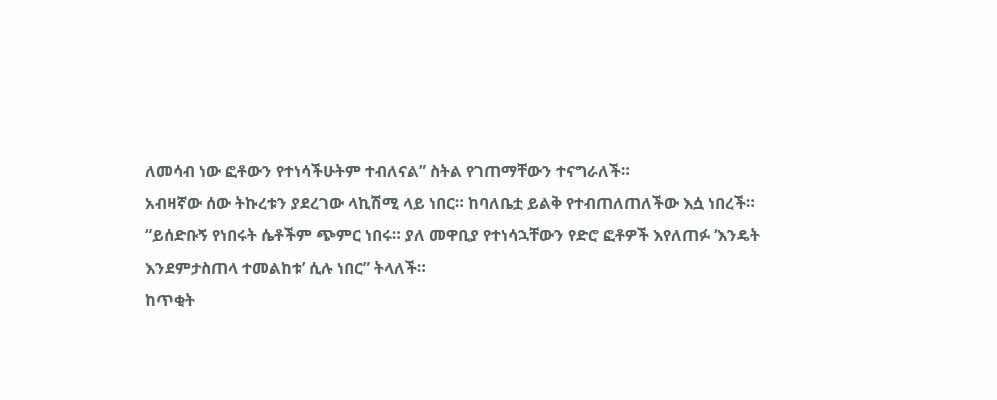ለመሳብ ነው ፎቶውን የተነሳችሁትም ተብለናል” ስትል የገጠማቸውን ተናግራለች።
አብዛኛው ሰው ትኩረቱን ያደረገው ላኪሽሚ ላይ ነበር። ከባለቤቷ ይልቅ የተብጠለጠለችው እሷ ነበረች።
“ይሰድቡኝ የነበሩት ሴቶችም ጭምር ነበሩ። ያለ መዋቢያ የተነሳኋቸውን የድሮ ፎቶዎች እየለጠፉ ‘እንዴት እንደምታስጠላ ተመልከቱ’ ሲሉ ነበር” ትላለች።
ከጥቂት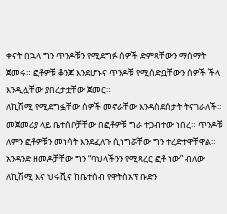ቀናት በኋላ ግን ጥንዶቹን የሚደግፉ ሰዎች ድምጻቸውን ማሰማት ጀመሩ። ፎቶዎቹ ቆንጆ እንደሆኑና ጥንዶቹ የሚሰድቧቸውን ሰዎች ችላ እንዲሏቸው ያበረታቷቸው ጀመር።
ለኪሽሚ የሚደግፏቸው ሰዎች መኖራቸው እንዳስደሰታት ትናገራለች።
መጀመሪያ ላይ ቤተሰቦቻቸው በፎቶዎቹ ግራ ተጋብተው ነበረ። ጥንዶቹ ለምን ፎቶዎቹን መነሳት እንደፈለጉ ሲነግሯቸው ግን ተረድተዋቸዋል።
አንዳንድ ዘመዶቻቸው ግን “ባህላችንን የሚጻረር ፎቶ ነው” ብለው ለኪሽሚ እና ህሩሺና ከቤተሰብ የዋትስአፕ ቡድን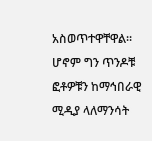አስወጥተዋቸዋል።
ሆኖም ግን ጥንዶቹ ፎቶዎቹን ከማኅበራዊ ሚዲያ ላለማንሳት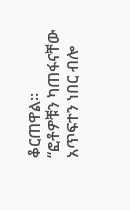ቆርጠዋል።
“ፎቶዎቹን ካጠፋናቸው አጥፍተን ነበር ብሎ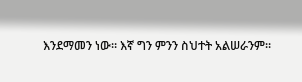እንደማመን ነው። እኛ ግን ምንን ስህተት አልሠራንም።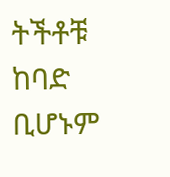ትችቶቹ ከባድ ቢሆኑም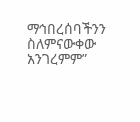ማኅበረሰባችንን ስለምናውቀው አንገረምም”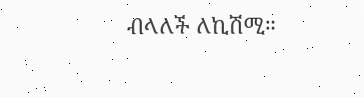ብላለች ለኪሽሚ።